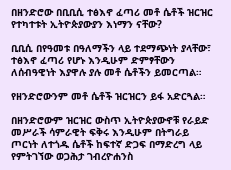በዘንድሮው በቢቢሲ ተፅእኖ ፈጣሪ መቶ ሴቶች ዝርዝር የተካተቱት ኢትዮጵያውያን እነማን ናቸው?

ቢቢሲ በየዓመቱ በዓለማችን ላይ ተደማጭነት ያላቸው፣ ተፅእኖ ፈጣሪ የሆኑ እንዲሁም ድምፃቸውን ለሰብዓዊነት እያዋሉ ያሉ መቶ ሴቶችን ይመርጣል።

የዘንድሮውንም መቶ ሴቶች ዝርዝርን ይፋ አድርጓል።

በዘንድሮውም ዝርዝር ውስጥ ኢትዮጵያውኖቹ የራይድ መሥራች ሳምራዊት ፍቅሩ እንዲሁም በትግራይ ጦርነት ለተጎዱ ሴቶች ከፍተኛ ድጋፍ በማድረግ ላይ የምትገኘው ወጋሕታ ገብረዮሐንስ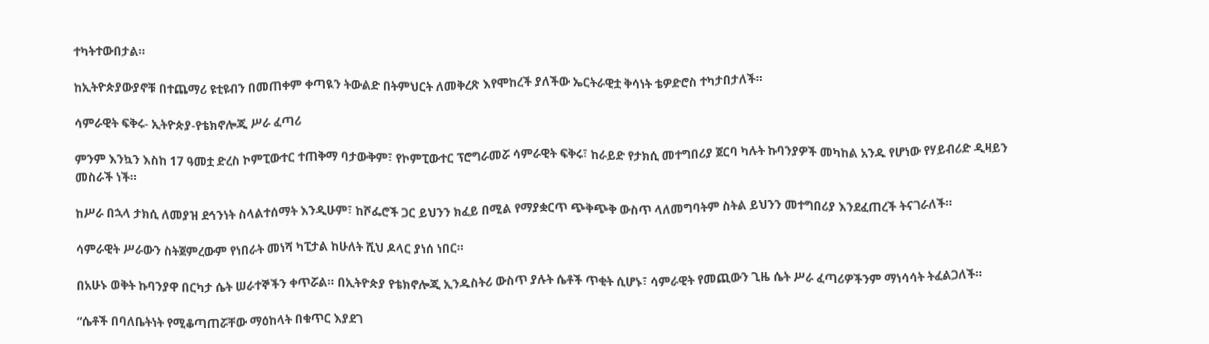ተካትተውበታል።

ከኢትዮጵያውያኖቹ በተጨማሪ ዩቲዩብን በመጠቀም ቀጣዪን ትውልድ በትምህርት ለመቅረጽ እየሞከረች ያለችው ኤርትራዊቷ ቅሳነት ቴዎድሮስ ተካታበታለች።

ሳምራዊት ፍቅሩ- ኢትዮጵያ-የቴክኖሎጂ ሥራ ፈጣሪ

ምንም እንኳን እስከ 17 ዓመቷ ድረስ ኮምፒውተር ተጠቅማ ባታውቅም፣ የኮምፒውተር ፕሮግራመሯ ሳምራዊት ፍቅሩ፣ ከራይድ የታክሲ መተግበሪያ ጀርባ ካሉት ኩባንያዎች መካከል አንዱ የሆነው የሃይብሪድ ዲዛይን መስራች ነች።

ከሥራ በኋላ ታክሲ ለመያዝ ደኅንነት ስላልተሰማት እንዲሁም፣ ከሾፌሮች ጋር ይህንን ክፈይ በሚል የማያቋርጥ ጭቅጭቅ ውስጥ ላለመግባትም ስትል ይህንን መተግበሪያ እንደፈጠረች ትናገራለች።

ሳምራዊት ሥራውን ስትጀምረውም የነበራት መነሻ ካፒታል ከሁለት ሺህ ዶላር ያነሰ ነበር።

በአሁኑ ወቅት ኩባንያዋ በርካታ ሴት ሠራተኞችን ቀጥሯል። በኢትዮጵያ የቴክኖሎጂ ኢንዱስትሪ ውስጥ ያሉት ሴቶች ጥቂት ሲሆኑ፣ ሳምራዊት የመጪውን ጊዜ ሴት ሥራ ፈጣሪዎችንም ማነሳሳት ትፈልጋለች።

“ሴቶች በባለቤትነት የሚቆጣጠሯቸው ማዕከላት በቁጥር እያደገ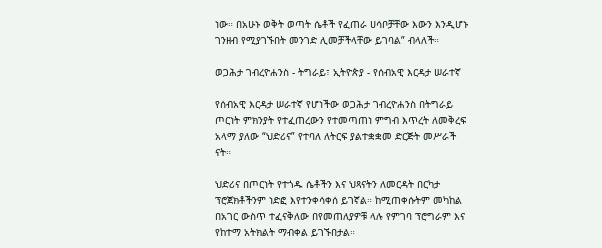ነው። በአሁኑ ወቅት ወጣት ሴቶች የፈጠራ ሀሳቦቻቸው እውን እንዲሆኑ ገንዘብ የሚያገኙበት መንገድ ሊመቻችላቸው ይገባል” ብላለች።

ወጋሕታ ገብረዮሐንስ - ትግራይ፣ ኢትዮጵያ - የሰብአዊ እርዳታ ሠራተኛ

የሰብአዊ እርዳታ ሠራተኛ የሆነችው ወጋሕታ ገብረዮሐንስ በትግራይ ጦርነት ምክንያት የተፈጠረውን የተመጣጠነ ምግብ እጥረት ለመቅረፍ አላማ ያለው “ህድሪና” የተባለ ለትርፍ ያልተቋቋመ ድርጅት መሥራች ናት።

ህድሪና በጦርነት የተጎዱ ሴቶችን እና ህጻናትን ለመርዳት በርካታ ፕሮጀክቶችንም ነድፎ እየተንቀሳቀሰ ይገኛል። ከሚጠቀሱትም መካከል በአገር ውስጥ ተፈናቅለው በየመጠለያዎቹ ላሉ የምገባ ፕሮግራም እና የከተማ አትክልት ማብቀል ይገኙበታል።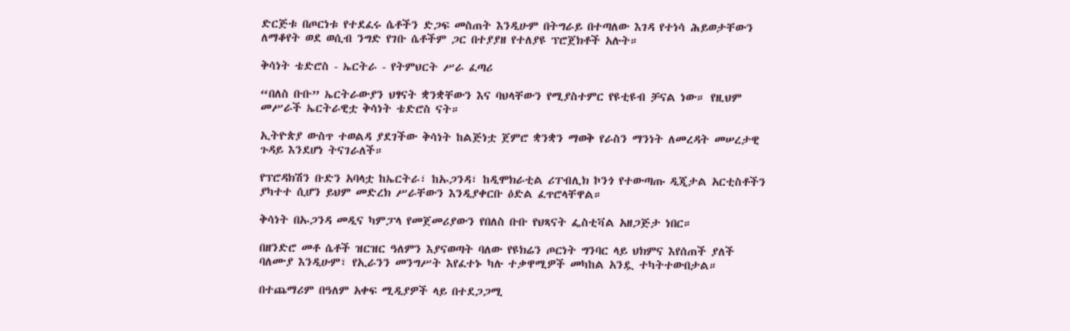ድርጅቱ በጦርነቱ የተደፈሩ ሴቶችን ድጋፍ መስጠት እንዲሁም በትግራይ በተጣለው እገዳ የተነሳ ሕይወታቸውን ለማቆየት ወደ ወሲብ ንግድ የገቡ ሴቶችም ጋር በተያያዘ የተለያዩ ፕሮጀክቶች አሉት።

ቅሳነት ቴድሮስ - ኤርትራ - የትምህርት ሥራ ፈጣሪ

“በለስ ቡቡ” ኤርትራውያን ህፃናት ቋንቋቸውን እና ባህላቸውን የሚያስተምር የዩቲዩብ ቻናል ነው። የዚህም መሥራች ኤርትራዊቷ ቅሳነት ቴድሮስ ናት።

ኢትዮጵያ ውስጥ ተወልዳ ያደገችው ቅሳነት ከልጅነቷ ጀምሮ ቋንቋን ማወቅ የራስን ማንነት ለመረዳት መሠረታዊ ጉዳይ እንደሆነ ትናገራለች።

የፕሮዳክሽን ቡድን አባላቷ ከኤርትራ፣ ከኡጋንዳ፣ ከዲሞክራቲል ሪፐብሊክ ኮንጎ የተውጣጡ ዲጂታል አርቲስቶችን ያካተተ ሲሆን ይህም መድረክ ሥራቸውን እንዲያቀርቡ ዕድል ፈጥሮላቸዋል።

ቅሳነት በኡጋንዳ መዲና ካምፓላ የመጀመሪያውን የበለስ ቡቡ የህጻናት ፌስቲቫል አዘጋጅታ ነበር።

በዘንድሮ መቶ ሴቶች ዝርዝር ዓለምን እያናወጣት ባለው የዩክሬን ጦርነት ግንባር ላይ ህክምና እየሰጠች ያለች ባለሙያ እንዲሁም፣ የኢራንን መንግሥት እየፈተኑ ካሉ ተቃዋሚዎች መካከል አንዷ ተካትተውበታል።

በተጨማሪም በዓለም አቀፍ ሚዲያዎች ላይ በተደጋጋሚ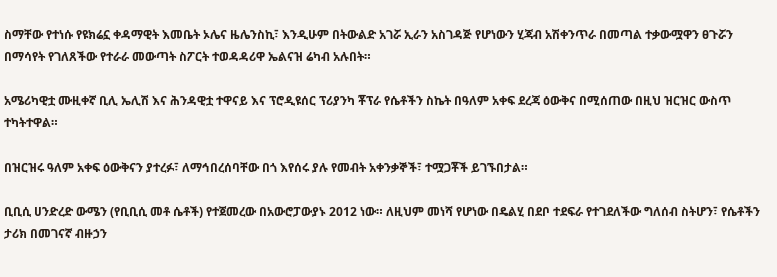ስማቸው የተነሱ የዩክሬኗ ቀዳማዊት እመቤት ኦሌና ዜሌንስኪ፣ እንዲሁም በትውልድ አገሯ ኢራን አስገዳጅ የሆነውን ሂጃብ አሽቀንጥራ በመጣል ተቃውሟዋን ፀጉሯን በማሳየት የገለጸችው የተራራ መውጣት ስፖርት ተወዳዳሪዋ ኤልናዝ ሬካብ አሉበት።

አሜሪካዊቷ ሙዚቀኛ ቢሊ ኤሊሽ እና ሕንዳዊቷ ተዋናይ እና ፕሮዲዩሰር ፕሪያንካ ቾፕራ የሴቶችን ስኬት በዓለም አቀፍ ደረጃ ዕውቅና በሚሰጠው በዚህ ዝርዝር ውስጥ ተካትተዋል።

በዝርዝሩ ዓለም አቀፍ ዕውቅናን ያተረፉ፣ ለማኅበረሰባቸው በጎ እየሰሩ ያሉ የመብት አቀንቃኞች፣ ተሟጋቾች ይገኙበታል።

ቢቢሲ ሀንድረድ ውሜን (የቢቢሲ መቶ ሴቶች) የተጀመረው በአውሮፓውያኑ 2012 ነው። ለዚህም መነሻ የሆነው በዴልሂ በደቦ ተደፍራ የተገደለችው ግለሰብ ስትሆን፣ የሴቶችን ታሪክ በመገናኛ ብዙኃን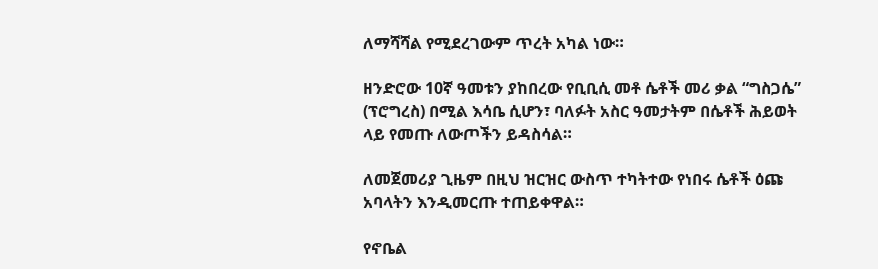ለማሻሻል የሚደረገውም ጥረት አካል ነው።

ዘንድሮው 10ኛ ዓመቱን ያከበረው የቢቢሲ መቶ ሴቶች መሪ ቃል “ግስጋሴ” (ፕሮግረስ) በሚል እሳቤ ሲሆን፣ ባለፉት አስር ዓመታትም በሴቶች ሕይወት ላይ የመጡ ለውጦችን ይዳስሳል።

ለመጀመሪያ ጊዜም በዚህ ዝርዝር ውስጥ ተካትተው የነበሩ ሴቶች ዕጩ አባላትን እንዲመርጡ ተጠይቀዋል።

የኖቤል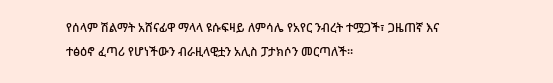የሰላም ሽልማት አሸናፊዋ ማላላ ዩሱፍዛይ ለምሳሌ የአየር ንብረት ተሟጋች፣ ጋዜጠኛ እና ተፅዕኖ ፈጣሪ የሆነችውን ብራዚላዊቷን አሊስ ፓታክሶን መርጣለች።